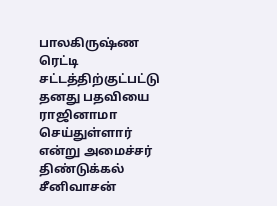பாலகிருஷ்ண ரெட்டி சட்டத்திற்குட்பட்டு தனது பதவியை ராஜினாமா செய்துள்ளார் என்று அமைச்சர் திண்டுக்கல் சீனிவாசன்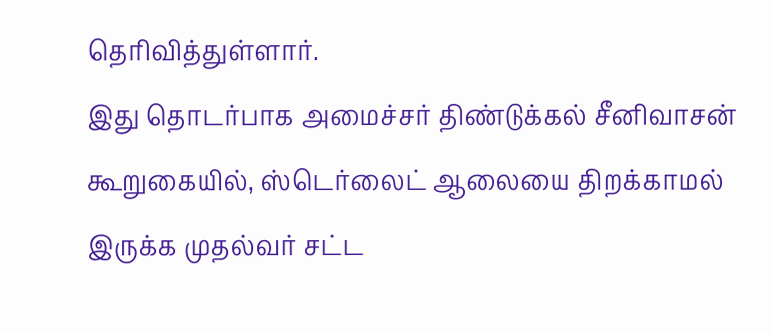தெரிவித்துள்ளார்.
இது தொடர்பாக அமைச்சர் திண்டுக்கல் சீனிவாசன் கூறுகையில், ஸ்டெர்லைட் ஆலையை திறக்காமல் இருக்க முதல்வர் சட்ட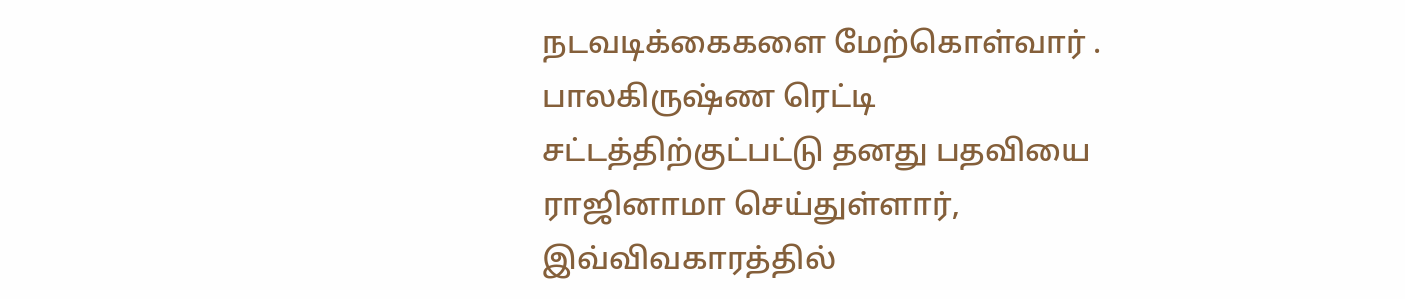நடவடிக்கைகளை மேற்கொள்வார் . பாலகிருஷ்ண ரெட்டி சட்டத்திற்குட்பட்டு தனது பதவியை ராஜினாமா செய்துள்ளார், இவ்விவகாரத்தில்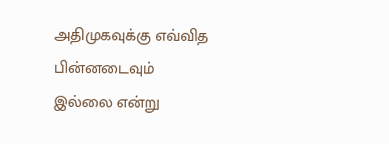அதிமுகவுக்கு எவ்வித பின்னடைவும் இல்லை என்று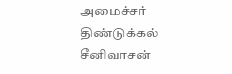அமைச்சர் திண்டுக்கல் சீனிவாசன்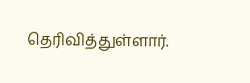தெரிவித்துள்ளார்.